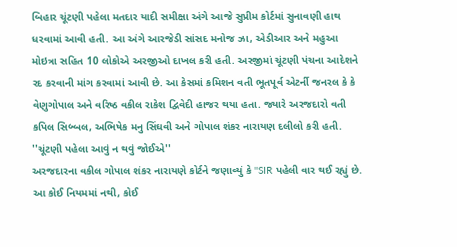બિહાર ચૂંટણી પહેલા મતદાર યાદી સમીક્ષા અંગે આજે સુપ્રીમ કોર્ટમાં સુનાવણી હાથ ધરવામાં આવી હતી. આ અંગે આરજેડી સાંસદ મનોજ ઝા, એડીઆર અને મહુઆ મોઇત્રા સહિત 10 લોકોએ અરજીઓ દાખલ કરી હતી. અરજીમાં ચૂંટણી પંચના આદેશને રદ કરવાની માંગ કરવામાં આવી છે. આ કેસમાં કમિશન વતી ભૂતપૂર્વ એટર્ની જનરલ કે કે વેણુગોપાલ અને વરિષ્ઠ વકીલ રાકેશ દ્વિવેદી હાજર થયા હતા. જ્યારે અરજદારો વતી કપિલ સિબ્બલ, અભિષેક મનુ સિંઘવી અને ગોપાલ શંકર નારાયણ દલીલો કરી હતી.
''ચૂંટણી પહેલા આવું ન થવું જોઈએ''
અરજદારના વકીલ ગોપાલ શંકર નારાયણે કોર્ટને જણાવ્યું કે ''SIR પહેલી વાર થઈ રહ્યું છે. આ કોઈ નિયમમાં નથી, કોઈ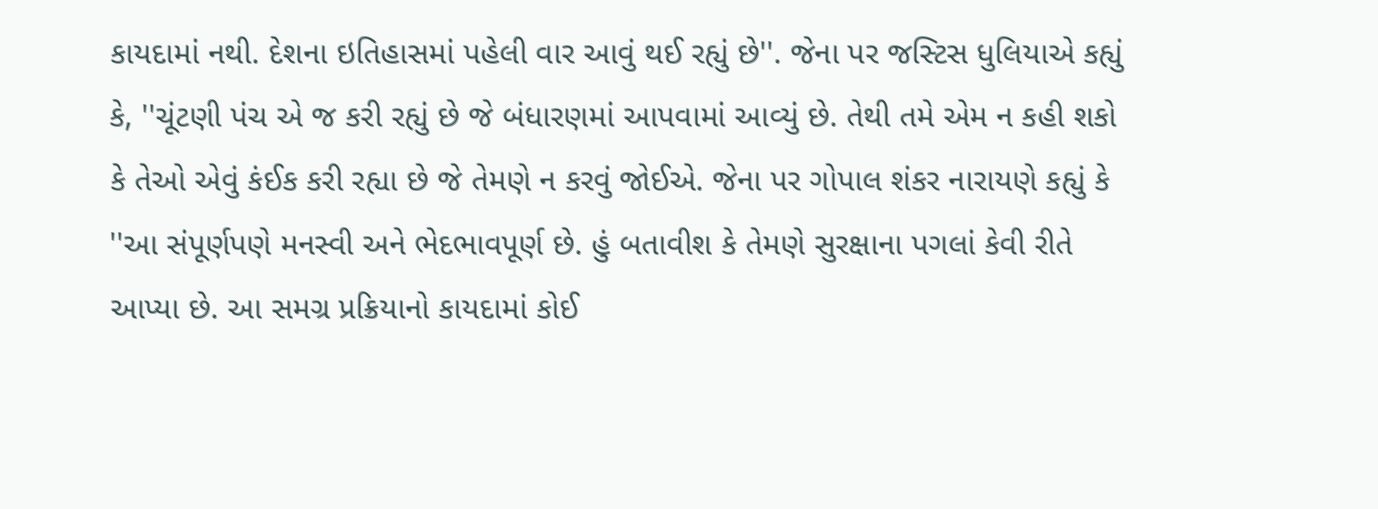કાયદામાં નથી. દેશના ઇતિહાસમાં પહેલી વાર આવું થઈ રહ્યું છે''. જેના પર જસ્ટિસ ધુલિયાએ કહ્યું કે, ''ચૂંટણી પંચ એ જ કરી રહ્યું છે જે બંધારણમાં આપવામાં આવ્યું છે. તેથી તમે એમ ન કહી શકો કે તેઓ એવું કંઈક કરી રહ્યા છે જે તેમણે ન કરવું જોઈએ. જેના પર ગોપાલ શંકર નારાયણે કહ્યું કે ''આ સંપૂર્ણપણે મનસ્વી અને ભેદભાવપૂર્ણ છે. હું બતાવીશ કે તેમણે સુરક્ષાના પગલાં કેવી રીતે આપ્યા છે. આ સમગ્ર પ્રક્રિયાનો કાયદામાં કોઈ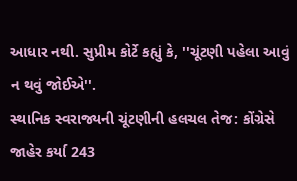આધાર નથી. સુપ્રીમ કોર્ટે કહ્યું કે, ''ચૂંટણી પહેલા આવું ન થવું જોઈએ''.
સ્થાનિક સ્વરાજ્યની ચૂંટણીની હલચલ તેજ: કોંગ્રેસે જાહેર કર્યા 243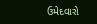ઉમેદવારો